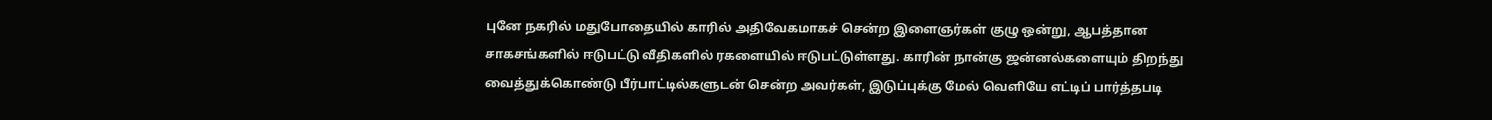புனே நகரில் மதுபோதையில் காரில் அதிவேகமாகச் சென்ற இளைஞர்கள் குழு ஒன்று, ஆபத்தான சாகசங்களில் ஈடுபட்டு வீதிகளில் ரகளையில் ஈடுபட்டுள்ளது. காரின் நான்கு ஜன்னல்களையும் திறந்து வைத்துக்கொண்டு பீர்பாட்டில்களுடன் சென்ற அவர்கள், இடுப்புக்கு மேல் வெளியே எட்டிப் பார்த்தபடி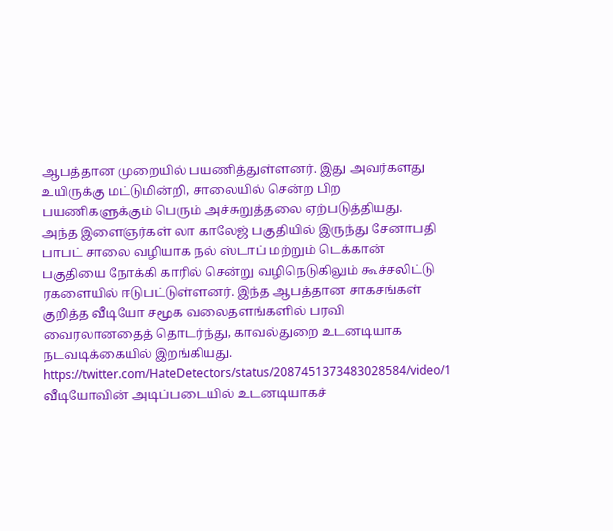ஆபத்தான முறையில் பயணித்துள்ளனர். இது அவர்களது உயிருக்கு மட்டுமின்றி, சாலையில் சென்ற பிற பயணிகளுக்கும் பெரும் அச்சுறுத்தலை ஏற்படுத்தியது.
அந்த இளைஞர்கள் லா காலேஜ் பகுதியில் இருந்து சேனாபதி பாபட் சாலை வழியாக நல் ஸ்டாப் மற்றும் டெக்கான் பகுதியை நோக்கி காரில் சென்று வழிநெடுகிலும் கூச்சலிட்டு ரகளையில் ஈடுபட்டுள்ளனர். இந்த ஆபத்தான சாகசங்கள் குறித்த வீடியோ சமூக வலைதளங்களில் பரவி வைரலானதைத் தொடர்ந்து, காவல்துறை உடனடியாக நடவடிக்கையில் இறங்கியது.
https://twitter.com/HateDetectors/status/2087451373483028584/video/1
வீடியோவின் அடிப்படையில் உடனடியாகச்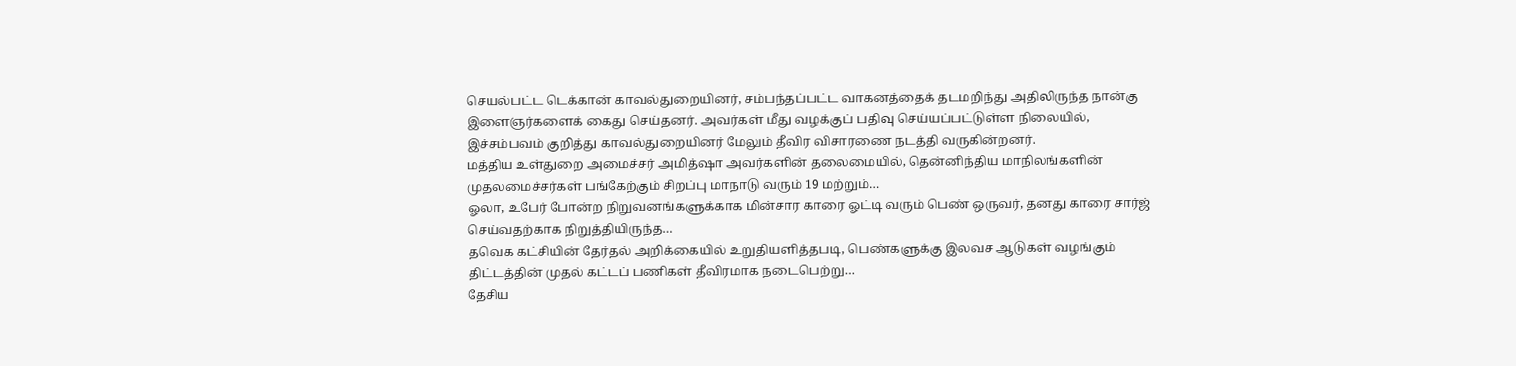செயல்பட்ட டெக்கான் காவல்துறையினர், சம்பந்தப்பட்ட வாகனத்தைக் தடமறிந்து அதிலிருந்த நான்கு இளைஞர்களைக் கைது செய்தனர். அவர்கள் மீது வழக்குப் பதிவு செய்யப்பட்டுள்ள நிலையில், இச்சம்பவம் குறித்து காவல்துறையினர் மேலும் தீவிர விசாரணை நடத்தி வருகின்றனர்.
மத்திய உள்துறை அமைச்சர் அமித்ஷா அவர்களின் தலைமையில், தென்னிந்திய மாநிலங்களின் முதலமைச்சர்கள் பங்கேற்கும் சிறப்பு மாநாடு வரும் 19 மற்றும்…
ஓலா, உபேர் போன்ற நிறுவனங்களுக்காக மின்சார காரை ஓட்டி வரும் பெண் ஒருவர், தனது காரை சார்ஜ் செய்வதற்காக நிறுத்தியிருந்த…
தவெக கட்சியின் தேர்தல் அறிக்கையில் உறுதியளித்தபடி, பெண்களுக்கு இலவச ஆடுகள் வழங்கும் திட்டத்தின் முதல் கட்டப் பணிகள் தீவிரமாக நடைபெற்று…
தேசிய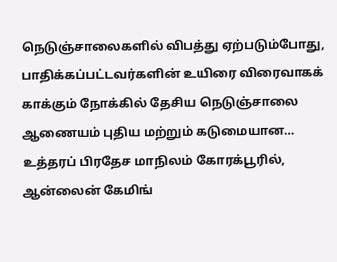நெடுஞ்சாலைகளில் விபத்து ஏற்படும்போது, பாதிக்கப்பட்டவர்களின் உயிரை விரைவாகக் காக்கும் நோக்கில் தேசிய நெடுஞ்சாலை ஆணையம் புதிய மற்றும் கடுமையான…
உத்தரப் பிரதேச மாநிலம் கோரக்பூரில், ஆன்லைன் கேமிங்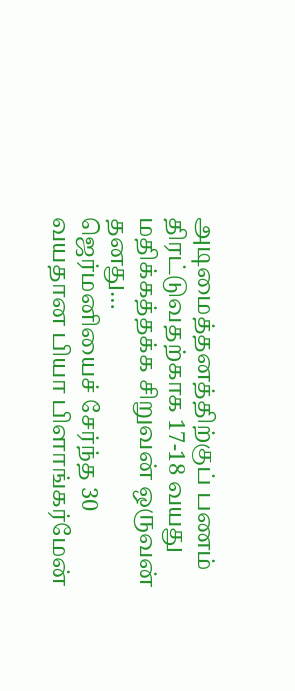அடிமைத்தனத்திற்குப் பணம் திரட்டுவதற்காக 17-18 வயது மதிக்கத்தக்க சிறுவன் ஒருவன் தனது…
ஜெர்மனியைச் சேர்ந்த 30 வயதான பியா பிளாங்கர்மேன்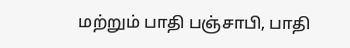மற்றும் பாதி பஞ்சாபி, பாதி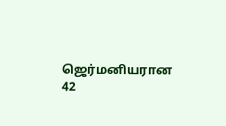ஜெர்மனியரான 42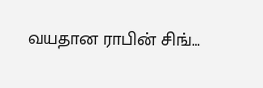வயதான ராபின் சிங்…